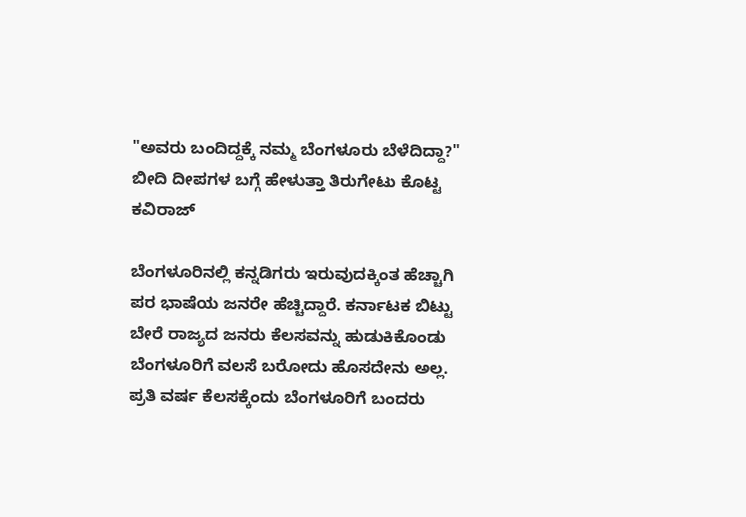"ಅವರು ಬಂದಿದ್ದಕ್ಕೆ ನಮ್ಮ ಬೆಂಗಳೂರು ಬೆಳೆದಿದ್ದಾ?" ಬೀದಿ ದೀಪಗಳ ಬಗ್ಗೆ ಹೇಳುತ್ತಾ ತಿರುಗೇಟು ಕೊಟ್ಟ ಕವಿರಾಜ್

ಬೆಂಗಳೂರಿನಲ್ಲಿ ಕನ್ನಡಿಗರು ಇರುವುದಕ್ಕಿಂತ ಹೆಚ್ಚಾಗಿ ಪರ ಭಾಷೆಯ ಜನರೇ ಹೆಚ್ಚಿದ್ದಾರೆ. ಕರ್ನಾಟಕ ಬಿಟ್ಟು ಬೇರೆ ರಾಜ್ಯದ ಜನರು ಕೆಲಸವನ್ನು ಹುಡುಕಿಕೊಂಡು ಬೆಂಗಳೂರಿಗೆ ವಲಸೆ ಬರೋದು ಹೊಸದೇನು ಅಲ್ಲ. ಪ್ರತಿ ವರ್ಷ ಕೆಲಸಕ್ಕೆಂದು ಬೆಂಗಳೂರಿಗೆ ಬಂದರು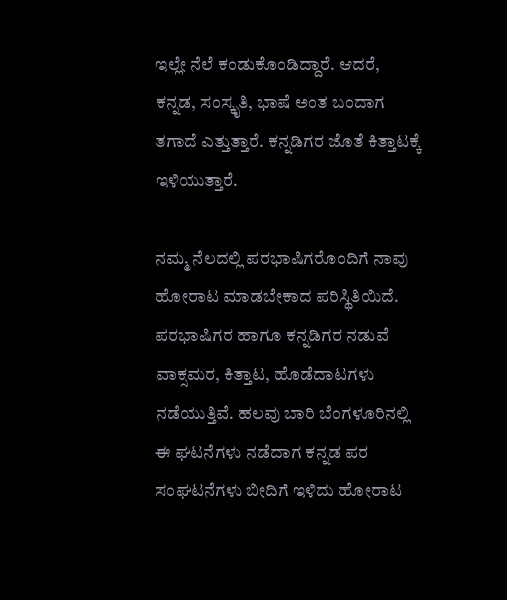ಇಲ್ಲೇ ನೆಲೆ ಕಂಡುಕೊಂಡಿದ್ದಾರೆ. ಆದರೆ, ಕನ್ನಡ, ಸಂಸ್ಕೃತಿ, ಭಾಷೆ ಅಂತ ಬಂದಾಗ ತಗಾದೆ ಎತ್ತುತ್ತಾರೆ. ಕನ್ನಡಿಗರ ಜೊತೆ ಕಿತ್ತಾಟಕ್ಕೆ ಇಳಿಯುತ್ತಾರೆ.

ನಮ್ಮ ನೆಲದಲ್ಲಿ ಪರಭಾಷಿಗರೊಂದಿಗೆ ನಾವು ಹೋರಾಟ ಮಾಡಬೇಕಾದ ಪರಿಸ್ಥಿತಿಯಿದೆ. ಪರಭಾಷಿಗರ ಹಾಗೂ ಕನ್ನಡಿಗರ ನಡುವೆ ವಾಕ್ಸಮರ, ಕಿತ್ತಾಟ, ಹೊಡೆದಾಟಗಳು ನಡೆಯುತ್ತಿವೆ. ಹಲವು ಬಾರಿ ಬೆಂಗಳೂರಿನಲ್ಲಿ ಈ ಘಟನೆಗಳು ನಡೆದಾಗ ಕನ್ನಡ ಪರ ಸಂಘಟನೆಗಳು ಬೀದಿಗೆ ಇಳಿದು ಹೋರಾಟ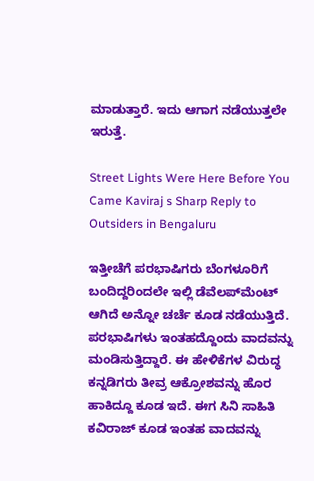ಮಾಡುತ್ತಾರೆ. ಇದು ಆಗಾಗ ನಡೆಯುತ್ತಲೇ ಇರುತ್ತೆ.

Street Lights Were Here Before You Came Kaviraj s Sharp Reply to Outsiders in Bengaluru

ಇತ್ತೀಚೆಗೆ ಪರಭಾಷಿಗರು ಬೆಂಗಳೂರಿಗೆ ಬಂದಿದ್ದರಿಂದಲೇ ಇಲ್ಲಿ ಡೆವೆಲಪ್‌ಮೆಂಟ್ ಆಗಿದೆ ಅನ್ನೋ ಚರ್ಚೆ ಕೂಡ ನಡೆಯುತ್ತಿದೆ. ಪರಭಾಷಿಗಳು ಇಂತಹದ್ದೊಂದು ವಾದವನ್ನು ಮಂಡಿಸುತ್ತಿದ್ದಾರೆ. ಈ ಹೇಳಿಕೆಗಳ ವಿರುದ್ಧ ಕನ್ನಡಿಗರು ತೀವ್ರ ಆಕ್ರೋಶವನ್ನು ಹೊರ ಹಾಕಿದ್ದೂ ಕೂಡ ಇದೆ. ಈಗ ಸಿನಿ ಸಾಹಿತಿ ಕವಿರಾಜ್‌ ಕೂಡ ಇಂತಹ ವಾದವನ್ನು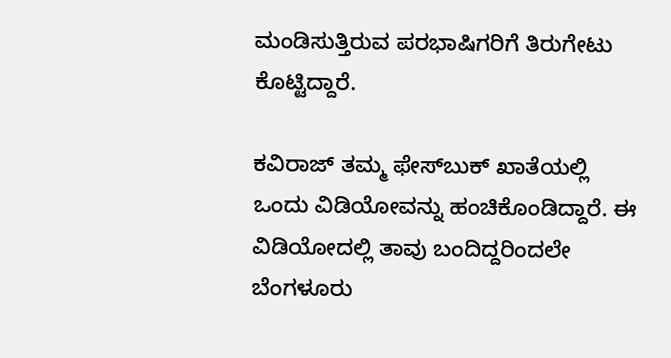ಮಂಡಿಸುತ್ತಿರುವ ಪರಭಾಷಿಗರಿಗೆ ತಿರುಗೇಟು ಕೊಟ್ಟಿದ್ದಾರೆ.

ಕವಿರಾಜ್ ತಮ್ಮ ಫೇಸ್‌ಬುಕ್ ಖಾತೆಯಲ್ಲಿ ಒಂದು ವಿಡಿಯೋವನ್ನು ಹಂಚಿಕೊಂಡಿದ್ದಾರೆ. ಈ ವಿಡಿಯೋದಲ್ಲಿ ತಾವು ಬಂದಿದ್ದರಿಂದಲೇ ಬೆಂಗಳೂರು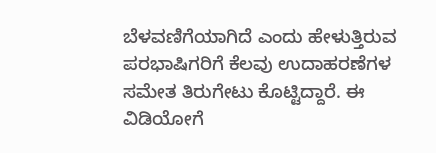ಬೆಳವಣಿಗೆಯಾಗಿದೆ ಎಂದು ಹೇಳುತ್ತಿರುವ ಪರಭಾಷಿಗರಿಗೆ ಕೆಲವು ಉದಾಹರಣೆಗಳ ಸಮೇತ ತಿರುಗೇಟು ಕೊಟ್ಟಿದ್ದಾರೆ. ಈ ವಿಡಿಯೋಗೆ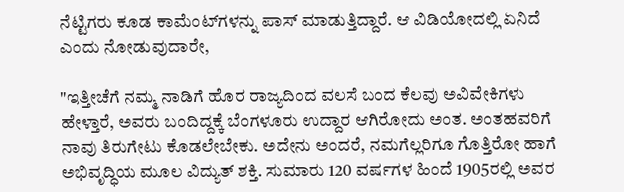ನೆಟ್ಟಿಗರು ಕೂಡ ಕಾಮೆಂಟ್‌ಗಳನ್ನು ಪಾಸ್ ಮಾಡುತ್ತಿದ್ದಾರೆ. ಆ ವಿಡಿಯೋದಲ್ಲಿ ಏನಿದೆ ಎಂದು ನೋಡುವುದಾರೇ,

"ಇತ್ತೀಚೆಗೆ ನಮ್ಮ ನಾಡಿಗೆ ಹೊರ ರಾಜ್ಯದಿಂದ ವಲಸೆ ಬಂದ ಕೆಲವು ಅವಿವೇಕಿಗಳು ಹೇಳ್ತಾರೆ, ಅವರು ಬಂದಿದ್ದಕ್ಕೆ ಬೆಂಗಳೂರು ಉದ್ದಾರ ಆಗಿರೋದು ಅಂತ. ಅಂತಹವರಿಗೆ ನಾವು ತಿರುಗೇಟು ಕೊಡಲೇಬೇಕು. ಅದೇನು ಅಂದರೆ, ನಮಗೆಲ್ಲರಿಗೂ ಗೊತ್ತಿರೋ ಹಾಗೆ ಅಭಿವೃದ್ಧಿಯ ಮೂಲ ವಿದ್ಯುತ್ ಶಕ್ತಿ. ಸುಮಾರು 120 ವರ್ಷಗಳ ಹಿಂದೆ 1905ರಲ್ಲಿ ಅವರ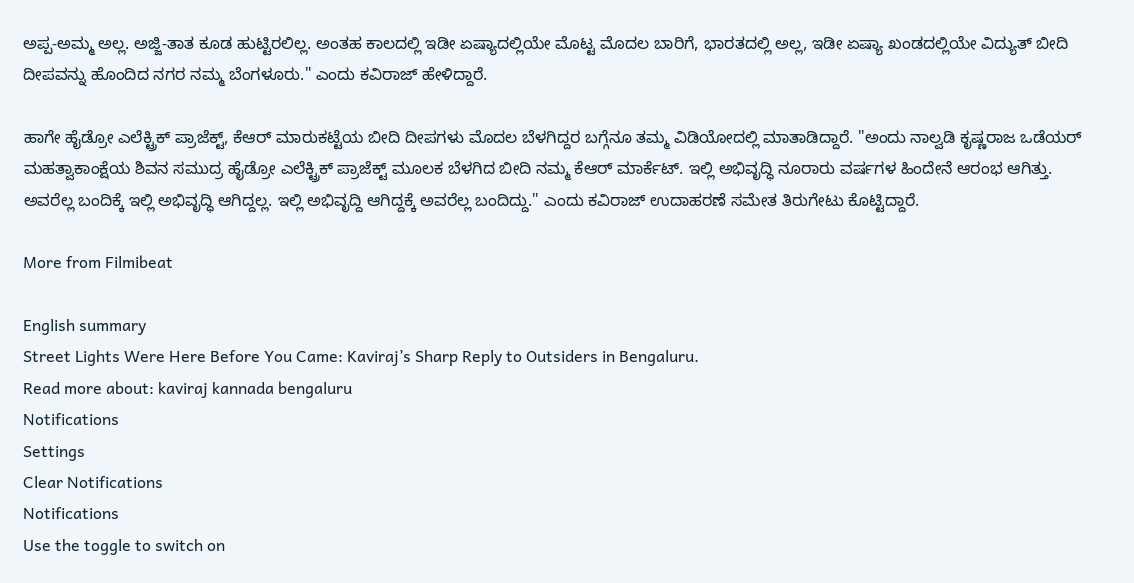ಅಪ್ಪ-ಅಮ್ಮ ಅಲ್ಲ. ಅಜ್ಜಿ-ತಾತ ಕೂಡ ಹುಟ್ಟಿರಲಿಲ್ಲ. ಅಂತಹ ಕಾಲದಲ್ಲಿ ಇಡೀ ಏಷ್ಯಾದಲ್ಲಿಯೇ ಮೊಟ್ಟ ಮೊದಲ ಬಾರಿಗೆ, ಭಾರತದಲ್ಲಿ ಅಲ್ಲ, ಇಡೀ ಏಷ್ಯಾ ಖಂಡದಲ್ಲಿಯೇ ವಿದ್ಯುತ್ ಬೀದಿ ದೀಪವನ್ನು ಹೊಂದಿದ ನಗರ ನಮ್ಮ ಬೆಂಗಳೂರು." ಎಂದು ಕವಿರಾಜ್ ಹೇಳಿದ್ದಾರೆ.

ಹಾಗೇ ಹೈಡ್ರೋ ಎಲೆಕ್ಟ್ರಿಕ್ ಪ್ರಾಜೆಕ್ಟ್, ಕೆಆರ್‌ ಮಾರುಕಟ್ಟೆಯ ಬೀದಿ ದೀಪಗಳು ಮೊದಲ ಬೆಳಗಿದ್ದರ ಬಗ್ಗೆನೂ ತಮ್ಮ ವಿಡಿಯೋದಲ್ಲಿ ಮಾತಾಡಿದ್ದಾರೆ. "ಅಂದು ನಾಲ್ವಡಿ ಕೃಷ್ಣರಾಜ ಒಡೆಯರ್ ಮಹತ್ವಾಕಾಂಕ್ಷೆಯ ಶಿವನ ಸಮುದ್ರ ಹೈಡ್ರೋ ಎಲೆಕ್ಟ್ರಿಕ್ ಪ್ರಾಜೆಕ್ಟ್ ಮೂಲಕ ಬೆಳಗಿದ ಬೀದಿ ನಮ್ಮ ಕೆಆರ್ ಮಾರ್ಕೆಟ್. ಇಲ್ಲಿ ಅಭಿವೃದ್ಧಿ ನೂರಾರು ವರ್ಷಗಳ ಹಿಂದೇನೆ ಆರಂಭ ಆಗಿತ್ತು. ಅವರೆಲ್ಲ ಬಂದಿಕ್ಕೆ ಇಲ್ಲಿ ಅಭಿವೃದ್ಧಿ ಆಗಿದ್ದಲ್ಲ. ಇಲ್ಲಿ ಅಭಿವೃದ್ದಿ ಆಗಿದ್ದಕ್ಕೆ ಅವರೆಲ್ಲ ಬಂದಿದ್ದು." ಎಂದು ಕವಿರಾಜ್ ಉದಾಹರಣೆ ಸಮೇತ ತಿರುಗೇಟು ಕೊಟ್ಟಿದ್ದಾರೆ.

More from Filmibeat

English summary
Street Lights Were Here Before You Came: Kaviraj’s Sharp Reply to Outsiders in Bengaluru.
Read more about: kaviraj kannada bengaluru
Notifications
Settings
Clear Notifications
Notifications
Use the toggle to switch on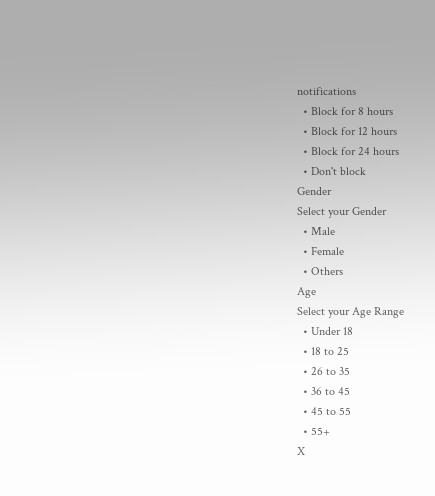notifications
  • Block for 8 hours
  • Block for 12 hours
  • Block for 24 hours
  • Don't block
Gender
Select your Gender
  • Male
  • Female
  • Others
Age
Select your Age Range
  • Under 18
  • 18 to 25
  • 26 to 35
  • 36 to 45
  • 45 to 55
  • 55+
X